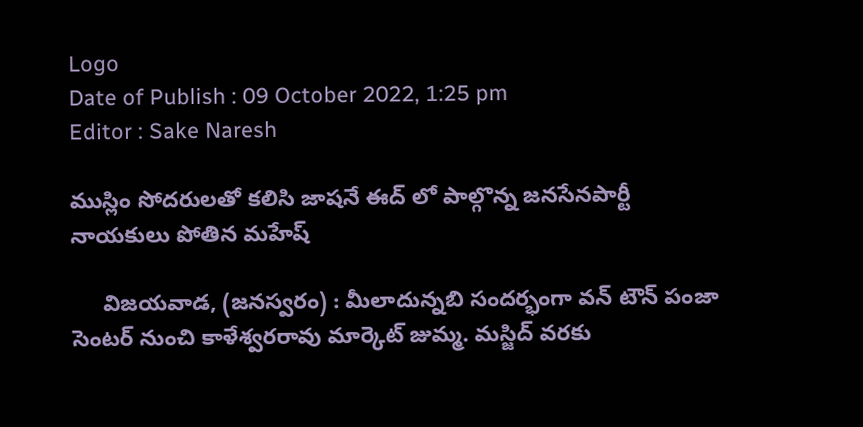Logo
Date of Publish : 09 October 2022, 1:25 pm
Editor : Sake Naresh

ముస్లిం సోదరులతో కలిసి జాషనే ఈద్ లో పాల్గొన్న జనసేనపార్టీ నాయకులు పోతిన మహేష్

     విజయవాడ, (జనస్వరం) : మీలాదున్నబి సందర్భంగా వన్ టౌన్ పంజా సెంటర్ నుంచి కాళేశ్వరరావు మార్కెట్ జుమ్మ. మస్జిద్ వరకు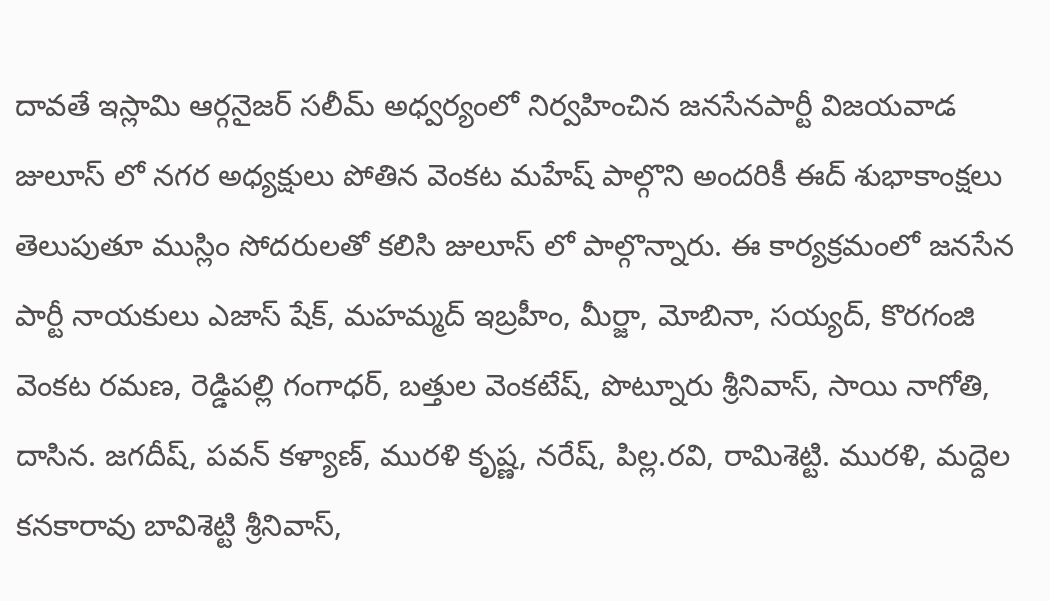దావతే ఇస్లామి ఆర్గనైజర్ సలీమ్ అధ్వర్యంలో నిర్వహించిన జనసేనపార్టీ విజయవాడ జులూస్ లో నగర అధ్యక్షులు పోతిన వెంకట మహేష్ పాల్గొని అందరికీ ఈద్ శుభాకాంక్షలు తెలుపుతూ ముస్లిం సోదరులతో కలిసి జులూస్ లో పాల్గొన్నారు. ఈ కార్యక్రమంలో జనసేన పార్టీ నాయకులు ఎజాస్ షేక్, మహమ్మద్ ఇబ్రహీం, మీర్జా, మోబినా, సయ్యద్, కొరగంజి వెంకట రమణ, రెడ్డిపల్లి గంగాధర్, బత్తుల వెంకటేష్, పొట్నూరు శ్రీనివాస్, సాయి నాగోతి, దాసిన. జగదీష్, పవన్ కళ్యాణ్, మురళి కృష్ణ, నరేష్, పిల్ల.రవి, రామిశెట్టి. మురళి, మద్దెల కనకారావు బావిశెట్టి శ్రీనివాస్,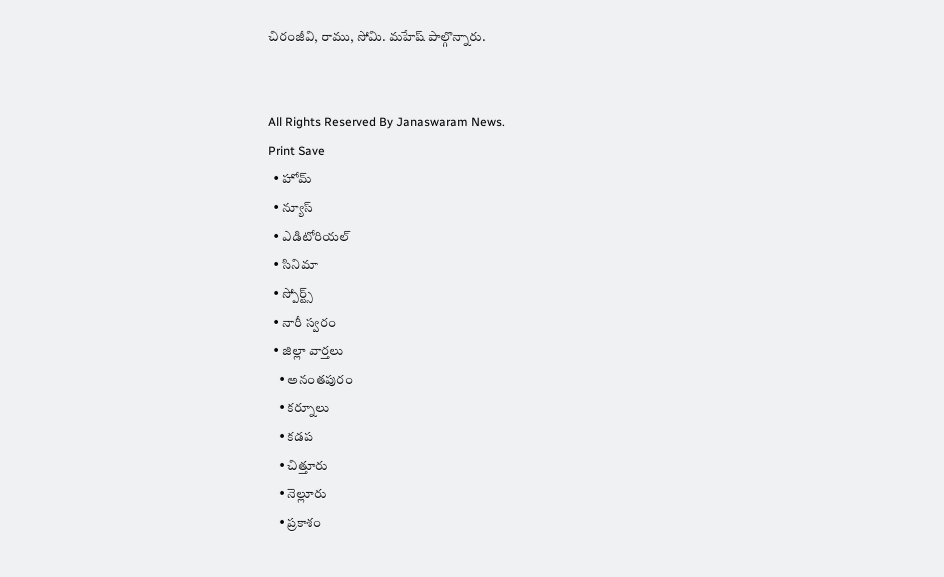చిరంజీవి, రాము, సోమి. మహేష్ పాల్గొన్నారు.


All Rights Reserved By Janaswaram News.
Print Save
  • హోమ్
  • న్యూస్
  • ఎడిటోరియల్
  • సినిమా
  • స్పోర్ట్స్
  • నారీ స్వరం
  • జిల్లా వార్తలు
    • అనంతపురం
    • కర్నూలు
    • కడప
    • చిత్తూరు
    • నెల్లూరు
    • ప్రకాశం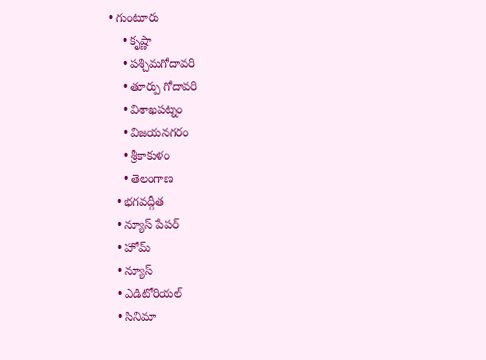• గుంటూరు
    • కృష్ణా
    • పశ్చిమగోదావరి
    • తూర్పు గోదావరి
    • విశాఖపట్నం
    • విజయనగరం
    • శ్రీకాకుళం
    • తెలంగాణ
  • భగవద్గీత
  • న్యూస్ పేపర్
  • హోమ్
  • న్యూస్
  • ఎడిటోరియల్
  • సినిమా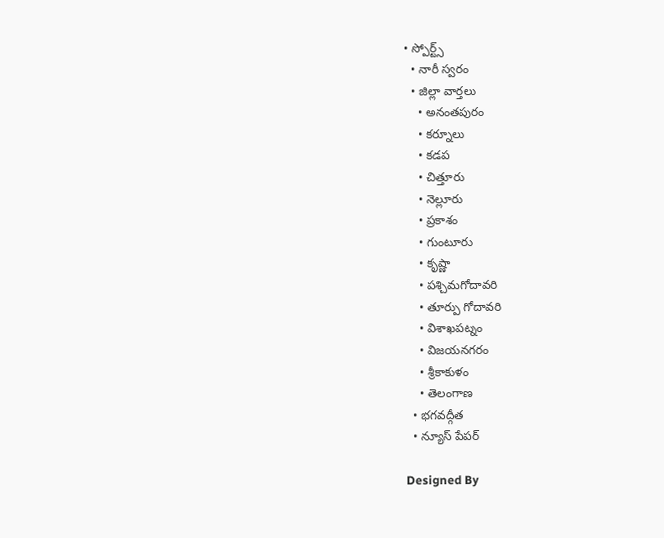• స్పోర్ట్స్
  • నారీ స్వరం
  • జిల్లా వార్తలు
    • అనంతపురం
    • కర్నూలు
    • కడప
    • చిత్తూరు
    • నెల్లూరు
    • ప్రకాశం
    • గుంటూరు
    • కృష్ణా
    • పశ్చిమగోదావరి
    • తూర్పు గోదావరి
    • విశాఖపట్నం
    • విజయనగరం
    • శ్రీకాకుళం
    • తెలంగాణ
  • భగవద్గీత
  • న్యూస్ పేపర్

Designed By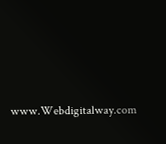www.Webdigitalway.com